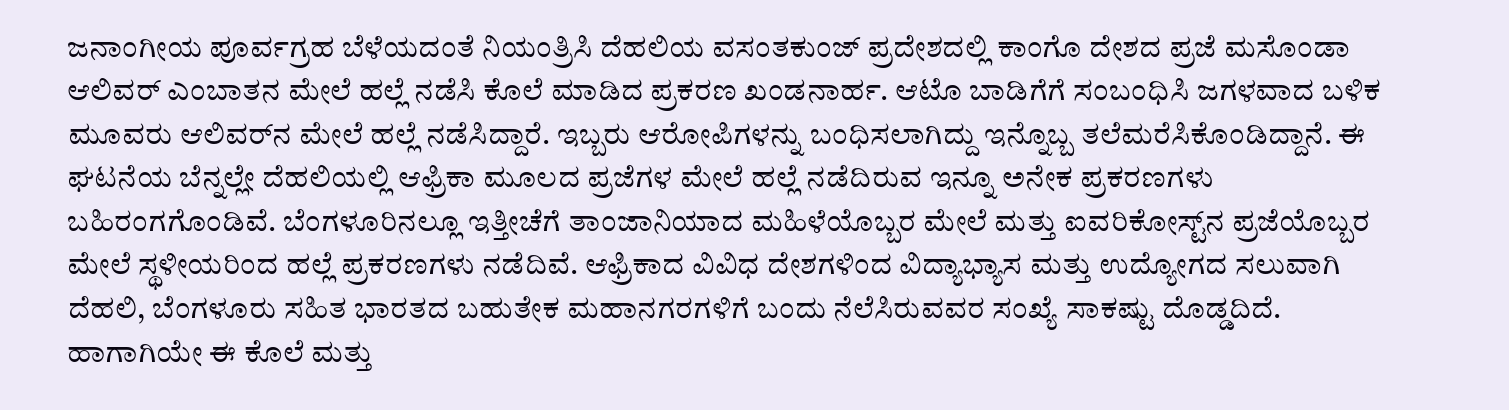ಜನಾಂಗೀಯ ಪೂರ್ವಗ್ರಹ ಬೆಳೆಯದಂತೆ ನಿಯಂತ್ರಿಸಿ ದೆಹಲಿಯ ವಸಂತಕುಂಜ್‌ ಪ್ರದೇಶದಲ್ಲಿ ಕಾಂಗೊ ದೇಶದ ಪ್ರಜೆ ಮಸೊಂಡಾ ಆಲಿವರ್‌ ಎಂಬಾತನ ಮೇಲೆ ಹಲ್ಲೆ ನಡೆಸಿ ಕೊಲೆ ಮಾಡಿದ ಪ್ರಕರಣ ಖಂಡನಾರ್ಹ. ಆಟೊ ಬಾಡಿಗೆಗೆ ಸಂಬಂಧಿಸಿ ಜಗಳವಾದ ಬಳಿಕ ಮೂವರು ಆಲಿವರ್‌ನ ಮೇಲೆ ಹಲ್ಲೆ ನಡೆಸಿದ್ದಾರೆ. ಇಬ್ಬರು ಆರೋಪಿಗಳನ್ನು ಬಂಧಿಸಲಾಗಿದ್ದು ಇನ್ನೊಬ್ಬ ತಲೆಮರೆಸಿಕೊಂಡಿದ್ದಾನೆ. ಈ ಘಟನೆಯ ಬೆನ್ನಲ್ಲೇ ದೆಹಲಿಯಲ್ಲಿ ಆಫ್ರಿಕಾ ಮೂಲದ ಪ್ರಜೆಗಳ ಮೇಲೆ ಹಲ್ಲೆ ನಡೆದಿರುವ ಇನ್ನೂ ಅನೇಕ ಪ್ರಕರಣಗಳು ಬಹಿರಂಗಗೊಂಡಿವೆ. ಬೆಂಗಳೂರಿನಲ್ಲೂ ಇತ್ತೀಚೆಗೆ ತಾಂಜಾನಿಯಾದ ಮಹಿಳೆಯೊಬ್ಬರ ಮೇಲೆ ಮತ್ತು ಐವರಿಕೋಸ್ಟ್‌ನ ಪ್ರಜೆಯೊಬ್ಬರ ಮೇಲೆ ಸ್ಥಳೀಯರಿಂದ ಹಲ್ಲೆ ಪ್ರಕರಣಗಳು ನಡೆದಿವೆ. ಆಫ್ರಿಕಾದ ವಿವಿಧ ದೇಶಗಳಿಂದ ವಿದ್ಯಾಭ್ಯಾಸ ಮತ್ತು ಉದ್ಯೋಗದ ಸಲುವಾಗಿ ದೆಹಲಿ, ಬೆಂಗಳೂರು ಸಹಿತ ಭಾರತದ ಬಹುತೇಕ ಮಹಾನಗರಗಳಿಗೆ ಬಂದು ನೆಲೆಸಿರುವವರ ಸಂಖ್ಯೆ ಸಾಕಷ್ಟು ದೊಡ್ಡದಿದೆ. ಹಾಗಾಗಿಯೇ ಈ ಕೊಲೆ ಮತ್ತು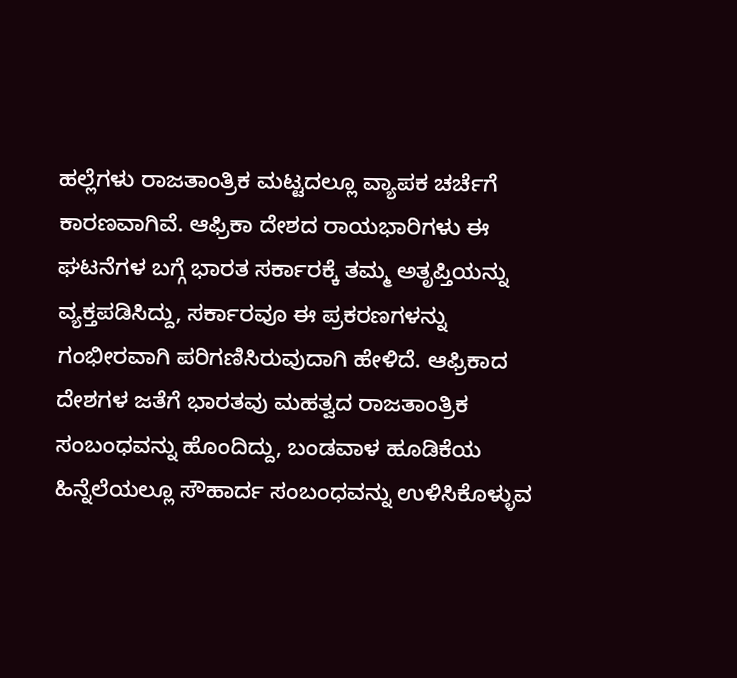ಹಲ್ಲೆಗಳು ರಾಜತಾಂತ್ರಿಕ ಮಟ್ಟದಲ್ಲೂ ವ್ಯಾಪಕ ಚರ್ಚೆಗೆ ಕಾರಣವಾಗಿವೆ. ಆಫ್ರಿಕಾ ದೇಶದ ರಾಯಭಾರಿಗಳು ಈ ಘಟನೆಗಳ ಬಗ್ಗೆ ಭಾರತ ಸರ್ಕಾರಕ್ಕೆ ತಮ್ಮ ಅತೃಪ್ತಿಯನ್ನು ವ್ಯಕ್ತಪಡಿಸಿದ್ದು, ಸರ್ಕಾರವೂ ಈ ಪ್ರಕರಣಗಳನ್ನು ಗಂಭೀರವಾಗಿ ಪರಿಗಣಿಸಿರುವುದಾಗಿ ಹೇಳಿದೆ. ಆಫ್ರಿಕಾದ ದೇಶಗಳ ಜತೆಗೆ ಭಾರತವು ಮಹತ್ವದ ರಾಜತಾಂತ್ರಿಕ ಸಂಬಂಧವನ್ನು ಹೊಂದಿದ್ದು, ಬಂಡವಾಳ ಹೂಡಿಕೆಯ ಹಿನ್ನೆಲೆಯಲ್ಲೂ ಸೌಹಾರ್ದ ಸಂಬಂಧವನ್ನು ಉಳಿಸಿಕೊಳ್ಳುವ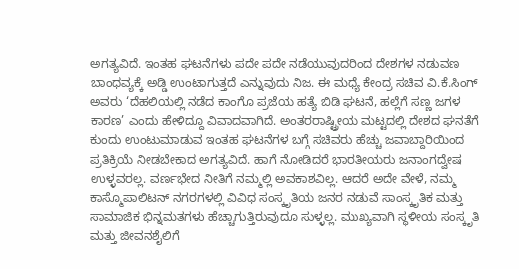ಅಗತ್ಯವಿದೆ. ಇಂತಹ ಘಟನೆಗಳು ಪದೇ ಪದೇ ನಡೆಯುವುದರಿಂದ ದೇಶಗಳ ನಡುವಣ ಬಾಂಧವ್ಯಕ್ಕೆ ಅಡ್ಡಿ ಉಂಟಾಗುತ್ತದೆ ಎನ್ನುವುದು ನಿಜ. ಈ ಮಧ್ಯೆ ಕೇಂದ್ರ ಸಚಿವ ವಿ.ಕೆ.ಸಿಂಗ್‌ ಅವರು ‘ದೆಹಲಿಯಲ್ಲಿ ನಡೆದ ಕಾಂಗೊ ಪ್ರಜೆಯ ಹತ್ಯೆ ಬಿಡಿ ಘಟನೆ, ಹಲ್ಲೆಗೆ ಸಣ್ಣ ಜಗಳ ಕಾರಣ’ ಎಂದು ಹೇಳಿದ್ದೂ ವಿವಾದವಾಗಿದೆ. ಅಂತರರಾಷ್ಟ್ರೀಯ ಮಟ್ಟದಲ್ಲಿ ದೇಶದ ಘನತೆಗೆ ಕುಂದು ಉಂಟುಮಾಡುವ ಇಂತಹ ಘಟನೆಗಳ ಬಗ್ಗೆ ಸಚಿವರು ಹೆಚ್ಚು ಜವಾಬ್ದಾರಿಯಿಂದ ಪ್ರತಿಕ್ರಿಯೆ ನೀಡಬೇಕಾದ ಅಗತ್ಯವಿದೆ. ಹಾಗೆ ನೋಡಿದರೆ ಭಾರತೀಯರು ಜನಾಂಗದ್ವೇಷ ಉಳ್ಳವರಲ್ಲ. ವರ್ಣಭೇದ ನೀತಿಗೆ ನಮ್ಮಲ್ಲಿ ಅವಕಾಶವಿಲ್ಲ. ಆದರೆ ಅದೇ ವೇಳೆ, ನಮ್ಮ ಕಾಸ್ಮೊಪಾಲಿಟನ್‌ ನಗರಗಳಲ್ಲಿ ವಿವಿಧ ಸಂಸ್ಕೃತಿಯ ಜನರ ನಡುವೆ ಸಾಂಸ್ಕೃತಿಕ ಮತ್ತು ಸಾಮಾಜಿಕ ಭಿನ್ನಮತಗಳು ಹೆಚ್ಚಾಗುತ್ತಿರುವುದೂ ಸುಳ್ಳಲ್ಲ. ಮುಖ್ಯವಾಗಿ ಸ್ಥಳೀಯ ಸಂಸ್ಕೃತಿ ಮತ್ತು ಜೀವನಶೈಲಿಗೆ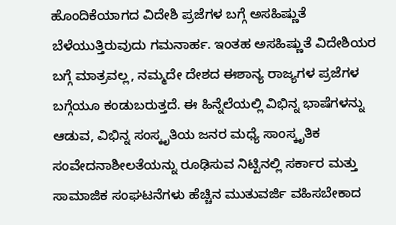ಹೊಂದಿಕೆಯಾಗದ ವಿದೇಶಿ ಪ್ರಜೆಗಳ ಬಗ್ಗೆ ಅಸಹಿಷ್ಣುತೆ ಬೆಳೆಯುತ್ತಿರುವುದು ಗಮನಾರ್ಹ. ಇಂತಹ ಅಸಹಿಷ್ಣುತೆ ವಿದೇಶಿಯರ ಬಗ್ಗೆ ಮಾತ್ರವಲ್ಲ, ನಮ್ಮದೇ ದೇಶದ ಈಶಾನ್ಯ ರಾಜ್ಯಗಳ ಪ್ರಜೆಗಳ ಬಗ್ಗೆಯೂ ಕಂಡುಬರುತ್ತದೆ. ಈ ಹಿನ್ನೆಲೆಯಲ್ಲಿ ವಿಭಿನ್ನ ಭಾಷೆಗಳನ್ನು ಆಡುವ, ವಿಭಿನ್ನ ಸಂಸ್ಕೃತಿಯ ಜನರ ಮಧ್ಯೆ ಸಾಂಸ್ಕೃತಿಕ ಸಂವೇದನಾಶೀಲತೆಯನ್ನು ರೂಢಿಸುವ ನಿಟ್ಟಿನಲ್ಲಿ ಸರ್ಕಾರ ಮತ್ತು ಸಾಮಾಜಿಕ ಸಂಘಟನೆಗಳು ಹೆಚ್ಚಿನ ಮುತುವರ್ಜಿ ವಹಿಸಬೇಕಾದ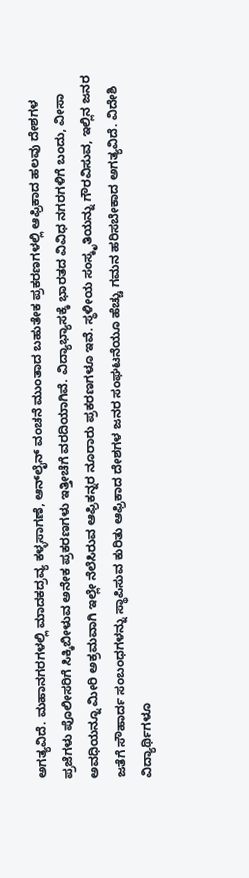ಅಗತ್ಯವಿದೆ. ಮಹಾನಗರಗಳಲ್ಲಿ ಮಾದಕದ್ರವ್ಯ ಕಳ್ಳಸಾಗಣೆ, ಆನ್‌ಲೈನ್‌ ವಂಚನೆ ಮುಂತಾದ ಬಹುತೇಕ ಪ್ರಕರಣಗಳಲ್ಲಿ ಆಫ್ರಿಕಾದ ಹಲವು ದೇಶಗಳ ಪ್ರಜೆಗಳು ಪೊಲೀಸರಿಗೆ ಸಿಕ್ಕಿಬೀಳುವ ಅನೇಕ ಪ್ರಕರಣಗಳು ಇತ್ತೀಚೆಗೆ ವರದಿಯಾಗಿವೆ. ವಿದ್ಯಾಭ್ಯಾಸಕ್ಕೆ ಭಾರತದ ವಿವಿಧ ನಗರಗಳಿಗೆ ಬಂದು, ವೀಸಾ ಅವಧಿಯನ್ನೂ ಮೀರಿ ಅಕ್ರಮವಾಗಿ ಇಲ್ಲೇ ನೆಲೆಸಿರುವ ಆಫ್ರಿಕನ್ನರ ನೂರಾರು ಪ್ರಕರಣಗಳೂ ಇವೆ. ಸ್ಥಳೀಯ ಸಂಸ್ಕೃತಿಯನ್ನು ಗೌರವಿಸುವ, ಇಲ್ಲಿನ ಜನರ ಜತೆಗೆ ಸೌಹಾರ್ದ ಸಂಬಂಧಗಳನ್ನು ಸ್ಥಾಪಿಸುವ ಕುರಿತು ಆಫ್ರಿಕಾದ ದೇಶಗಳ ಜನರ ಸಂಘಟನೆಯೂ ಹೆಚ್ಚು ಗಮನ ಹರಿಸಬೇಕಾದ ಅಗತ್ಯವಿದೆ. ವಿದೇಶಿ ವಿದ್ಯಾರ್ಥಿಗಳೂ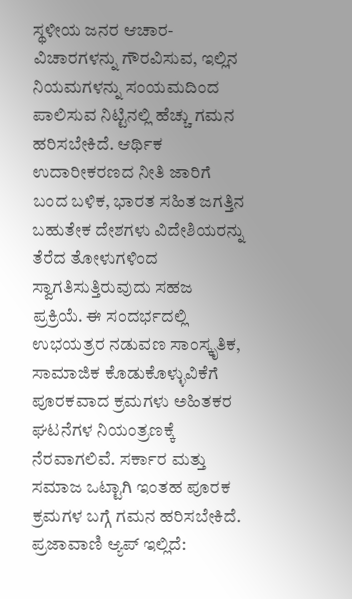ಸ್ಥಳೀಯ ಜನರ ಆಚಾರ- ವಿಚಾರಗಳನ್ನು ಗೌರವಿಸುವ, ಇಲ್ಲಿನ ನಿಯಮಗಳನ್ನು ಸಂಯಮದಿಂದ ಪಾಲಿಸುವ ನಿಟ್ಟಿನಲ್ಲಿ ಹೆಚ್ಚು ಗಮನ ಹರಿಸಬೇಕಿದೆ. ಆರ್ಥಿಕ ಉದಾರೀಕರಣದ ನೀತಿ ಜಾರಿಗೆ ಬಂದ ಬಳಿಕ, ಭಾರತ ಸಹಿತ ಜಗತ್ತಿನ ಬಹುತೇಕ ದೇಶಗಳು ವಿದೇಶಿಯರನ್ನು ತೆರೆದ ತೋಳುಗಳಿಂದ ಸ್ವಾಗತಿಸುತ್ತಿರುವುದು ಸಹಜ ಪ್ರಕ್ರಿಯೆ. ಈ ಸಂದರ್ಭದಲ್ಲಿ ಉಭಯತ್ರರ ನಡುವಣ ಸಾಂಸ್ಕೃತಿಕ, ಸಾಮಾಜಿಕ ಕೊಡುಕೊಳ್ಳುವಿಕೆಗೆ ಪೂರಕವಾದ ಕ್ರಮಗಳು ಅಹಿತಕರ ಘಟನೆಗಳ ನಿಯಂತ್ರಣಕ್ಕೆ ನೆರವಾಗಲಿವೆ. ಸರ್ಕಾರ ಮತ್ತು ಸಮಾಜ ಒಟ್ಟಾಗಿ ಇಂತಹ ಪೂರಕ ಕ್ರಮಗಳ ಬಗ್ಗೆ ಗಮನ ಹರಿಸಬೇಕಿದೆ. ಪ್ರಜಾವಾಣಿ ಆ್ಯಪ್ ಇಲ್ಲಿದೆ: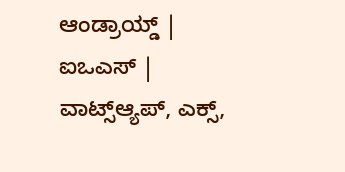ಆಂಡ್ರಾಯ್ಡ್ | ಐಒಎಸ್ | ವಾಟ್ಸ್ಆ್ಯಪ್, ಎಕ್ಸ್,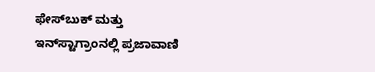ಫೇಸ್‌ಬುಕ್ ಮತ್ತು ಇನ್‌ಸ್ಟಾಗ್ರಾಂನಲ್ಲಿ ಪ್ರಜಾವಾಣಿ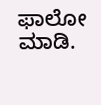ಫಾಲೋ ಮಾಡಿ.